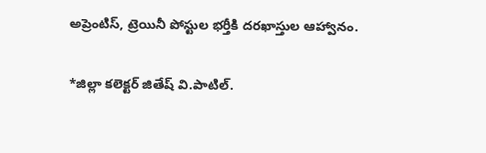అప్రెంటిస్, ట్రెయినీ పోస్టుల భర్తీకి దరఖాస్తుల ఆహ్వానం.

*జిల్లా కలెక్టర్ జితేష్ వి.పాటిల్.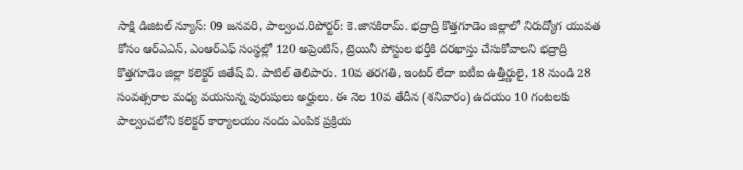సాక్షి డిజిటల్ న్యూస్: 09 జనవరి, పాల్వంచ.రిపోర్టర్: కె.జానకిరామ్. భద్రాద్రి కొత్తగూడెం జిల్లాలో నిరుద్యోగ యువత కోసం ఆర్ఎఎన్, ఎంఆర్ఎఫ్ సంస్థల్లో 120 అప్రెంటిస్, ట్రెయినీ పోస్టుల భర్తీకి దరఖాస్తు చేసుకోవాలని భద్రాద్రి కొత్తగూడెం జిల్లా కలెక్టర్ జితేష్ వి. పాటిల్ తెలిపారు. 10వ తరగతి, ఇంటర్ లేదా ఐటీఐ ఉత్తీర్ణులై, 18 నుండి 28 సంవత్సరాల మధ్య వయసున్న పురుషులు అర్హులు. ఈ నెల 10వ తేదీన (శనివారం) ఉదయం 10 గంటలకు పాల్వంచలోని కలెక్టర్ కార్యాలయం నందు ఎంపిక ప్రక్రియ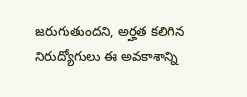జరుగుతుందని, అర్హత కలిగిన నిరుద్యోగులు ఈ అవకాశాన్ని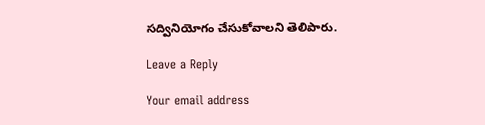సద్వినియోగం చేసుకోవాలని తెలిపారు.

Leave a Reply

Your email address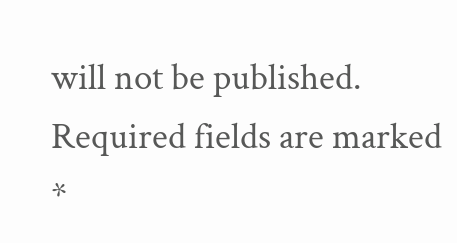will not be published. Required fields are marked *